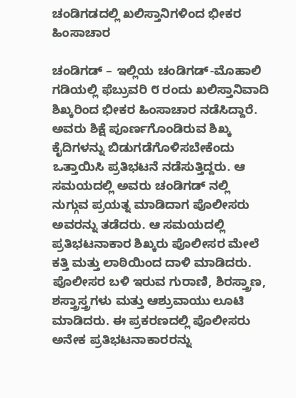ಚಂಡಿಗಡದಲ್ಲಿ ಖಲಿಸ್ತಾನಿಗಳಿಂದ ಭೀಕರ ಹಿಂಸಾಚಾರ

ಚಂಡಿಗಡ್ – ಇಲ್ಲಿಯ ಚಂಡಿಗಡ್-ಮೊಹಾಲಿ ಗಡಿಯಲ್ಲಿ ಫೆಬ್ರುವರಿ ೮ ರಂದು ಖಲಿಸ್ತಾನಿವಾದಿ ಶಿಖ್ಕರಿಂದ ಭೀಕರ ಹಿಂಸಾಚಾರ ನಡೆಸಿದ್ದಾರೆ. ಅವರು ಶಿಕ್ಷೆ ಪೂರ್ಣಗೊಂಡಿರುವ ಶಿಖ್ಕ ಕೈದಿಗಳನ್ನು ಬಿಡುಗಡೆಗೊಳಿಸಬೇಕೆಂದು ಒತ್ತಾಯಿಸಿ ಪ್ರತಿಭಟನೆ ನಡೆಸುತ್ತಿದ್ದರು. ಆ ಸಮಯದಲ್ಲಿ ಅವರು ಚಂಡಿಗಡ್ ನಲ್ಲಿ ನುಗ್ಗುವ ಪ್ರಯತ್ನ ಮಾಡಿದಾಗ ಪೊಲೀಸರು ಅವರನ್ನು ತಡೆದರು. ಆ ಸಮಯದಲ್ಲಿ ಪ್ರತಿಭಟನಾಕಾರ ಶಿಖ್ಕರು ಪೊಲೀಸರ ಮೇಲೆ ಕತ್ತಿ ಮತ್ತು ಲಾಠಿಯಿಂದ ದಾಳಿ ಮಾಡಿದರು. ಪೊಲೀಸರ ಬಳಿ ಇರುವ ಗುರಾಣಿ, ಶಿರಸ್ತ್ರಾಣ, ಶಸ್ತ್ರಾಸ್ತ್ರಗಳು ಮತ್ತು ಆಶ್ರುವಾಯು ಲೂಟಿ ಮಾಡಿದರು. ಈ ಪ್ರಕರಣದಲ್ಲಿ ಪೊಲೀಸರು ಅನೇಕ ಪ್ರತಿಭಟನಾಕಾರರನ್ನು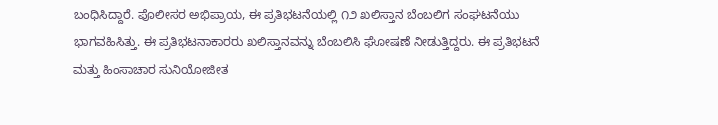ಬಂಧಿಸಿದ್ದಾರೆ. ಪೊಲೀಸರ ಅಭಿಪ್ರಾಯ, ಈ ಪ್ರತಿಭಟನೆಯಲ್ಲಿ ೧೨ ಖಲಿಸ್ತಾನ ಬೆಂಬಲಿಗ ಸಂಘಟನೆಯು ಭಾಗವಹಿಸಿತ್ತು. ಈ ಪ್ರತಿಭಟನಾಕಾರರು ಖಲಿಸ್ತಾನವನ್ನು ಬೆಂಬಲಿಸಿ ಘೋಷಣೆ ನೀಡುತ್ತಿದ್ದರು. ಈ ಪ್ರತಿಭಟನೆ ಮತ್ತು ಹಿಂಸಾಚಾರ ಸುನಿಯೋಜೀತ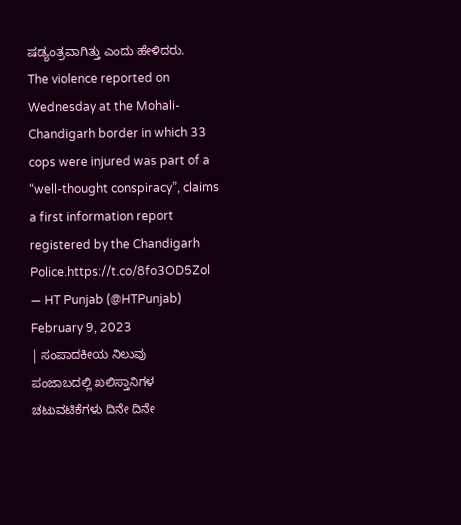ಷಡ್ಯಂತ್ರವಾಗಿತ್ತು ಎಂದು ಹೇಳಿದರು.
The violence reported on Wednesday at the Mohali-Chandigarh border in which 33 cops were injured was part of a “well-thought conspiracy”, claims a first information report registered by the Chandigarh Police.https://t.co/8fo3OD5Zol
— HT Punjab (@HTPunjab) February 9, 2023
| ಸಂಪಾದಕೀಯ ನಿಲುವು
ಪಂಜಾಬದಲ್ಲಿ ಖಲಿಸ್ತಾನಿಗಳ ಚಟುವಟಿಕೆಗಳು ದಿನೇ ದಿನೇ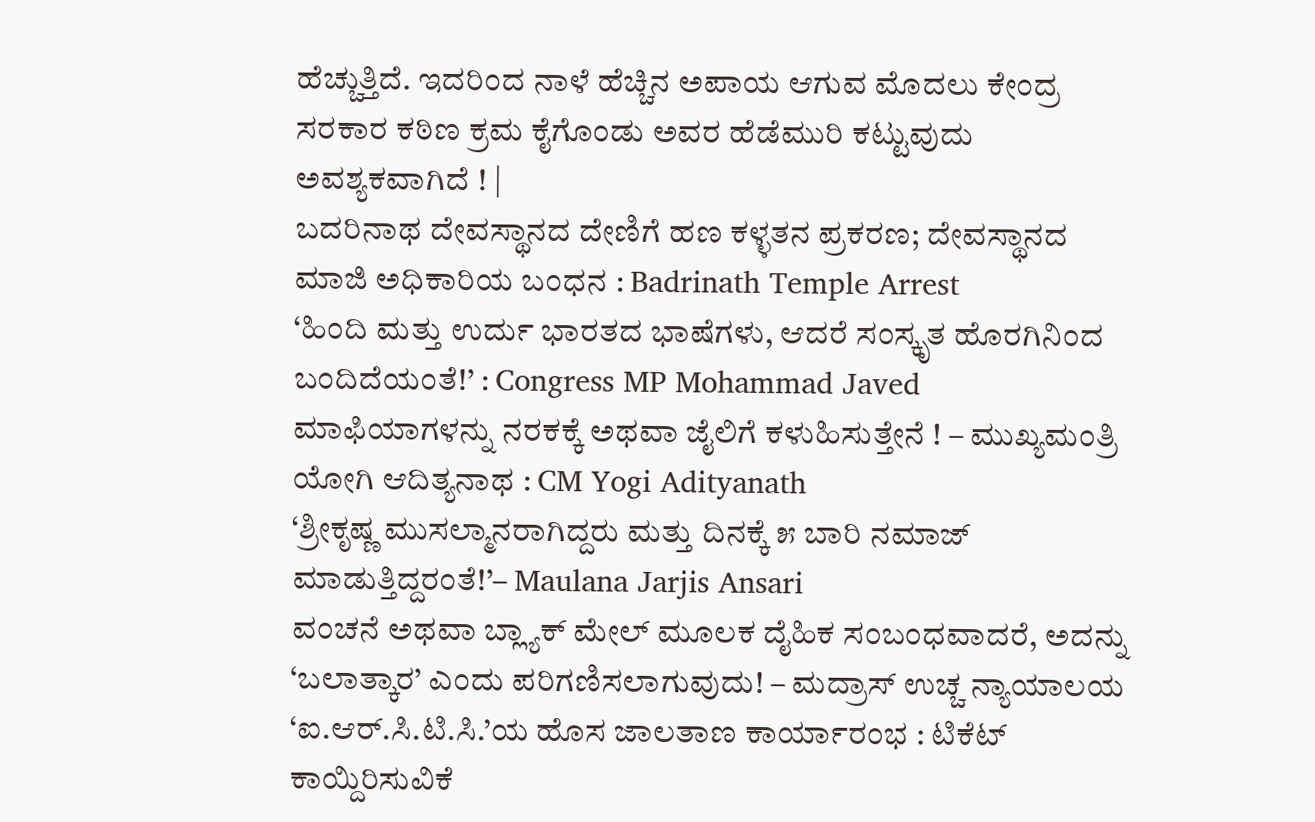ಹೆಚ್ಚುತ್ತಿದೆ. ಇದರಿಂದ ನಾಳೆ ಹೆಚ್ಚಿನ ಅಪಾಯ ಆಗುವ ಮೊದಲು ಕೇಂದ್ರ ಸರಕಾರ ಕಠಿಣ ಕ್ರಮ ಕೈಗೊಂಡು ಅವರ ಹೆಡೆಮುರಿ ಕಟ್ಟುವುದು ಅವಶ್ಯಕವಾಗಿದೆ ! |
ಬದರಿನಾಥ ದೇವಸ್ಥಾನದ ದೇಣಿಗೆ ಹಣ ಕಳ್ಳತನ ಪ್ರಕರಣ; ದೇವಸ್ಥಾನದ ಮಾಜಿ ಅಧಿಕಾರಿಯ ಬಂಧನ : Badrinath Temple Arrest
‘ಹಿಂದಿ ಮತ್ತು ಉರ್ದು ಭಾರತದ ಭಾಷೆಗಳು, ಆದರೆ ಸಂಸ್ಕೃತ ಹೊರಗಿನಿಂದ ಬಂದಿದೆಯಂತೆ!’ : Congress MP Mohammad Javed
ಮಾಫಿಯಾಗಳನ್ನು ನರಕಕ್ಕೆ ಅಥವಾ ಜೈಲಿಗೆ ಕಳುಹಿಸುತ್ತೇನೆ ! – ಮುಖ್ಯಮಂತ್ರಿ ಯೋಗಿ ಆದಿತ್ಯನಾಥ : CM Yogi Adityanath
‘ಶ್ರೀಕೃಷ್ಣ ಮುಸಲ್ಮಾನರಾಗಿದ್ದರು ಮತ್ತು ದಿನಕ್ಕೆ ೫ ಬಾರಿ ನಮಾಜ್ ಮಾಡುತ್ತಿದ್ದರಂತೆ!’– Maulana Jarjis Ansari
ವಂಚನೆ ಅಥವಾ ಬ್ಲ್ಯಾಕ್ ಮೇಲ್ ಮೂಲಕ ದೈಹಿಕ ಸಂಬಂಧವಾದರೆ, ಅದನ್ನು ‘ಬಲಾತ್ಕಾರ’ ಎಂದು ಪರಿಗಣಿಸಲಾಗುವುದು! – ಮದ್ರಾಸ್ ಉಚ್ಚ ನ್ಯಾಯಾಲಯ
‘ಐ.ಆರ್.ಸಿ.ಟಿ.ಸಿ.’ಯ ಹೊಸ ಜಾಲತಾಣ ಕಾರ್ಯಾರಂಭ : ಟಿಕೆಟ್ ಕಾಯ್ದಿರಿಸುವಿಕೆ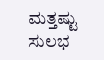ಮತ್ತಷ್ಟು ಸುಲಭ